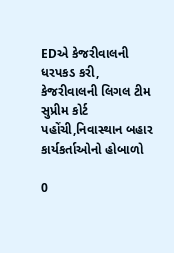EDએ કેજરીવાલની ધરપકડ કરી, કેજરીવાલની લિગલ ટીમ સુપ્રીમ કોર્ટ પહોંચી,નિવાસ્થાન બહાર કાર્યકર્તાઓનો હોબાળો

0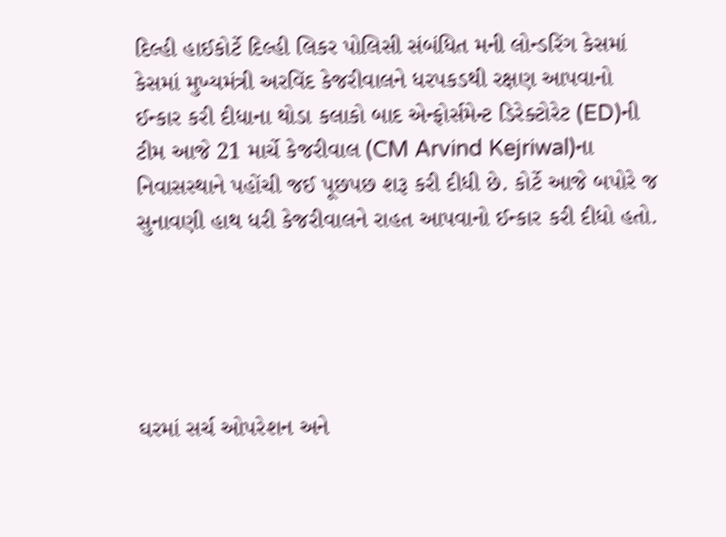દિલ્હી હાઈકોર્ટે દિલ્હી લિકર પોલિસી સંબંધિત મની લોન્ડરિંગ કેસમાં કેસમાં મુખ્યમંત્રી અરવિંદ કેજરીવાલને ધરપકડથી રક્ષણ આપવાનો ઈન્કાર કરી દીધાના થોડા કલાકો બાદ એન્ફોર્સમેન્ટ ડિરેક્ટોરેટ (ED)ની ટીમ આજે 21 માર્ચે કેજરીવાલ (CM Arvind Kejriwal)ના નિવાસસ્થાને પહોંચી જઈ પૂછપછ શરૂ કરી દીધી છે. કોર્ટે આજે બપોરે જ સુનાવણી હાથ ધરી કેજરીવાલને રાહત આપવાનો ઈન્કાર કરી દીધો હતો.





ઘરમાં સર્ચ ઓપરેશન અને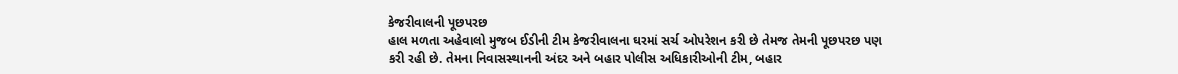કેજરીવાલની પૂછપરછ
હાલ મળતા અહેવાલો મુજબ ઈડીની ટીમ કેજરીવાલના ઘરમાં સર્ચ ઓપરેશન કરી છે તેમજ તેમની પૂછપરછ પણ કરી રહી છે. તેમના નિવાસસ્થાનની અંદર અને બહાર પોલીસ અધિકારીઓની ટીમ, બહાર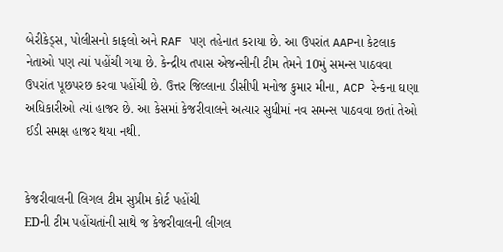બેરીકેડ્સ, પોલીસનો કાફલો અને RAF પણ તહેનાત કરાયા છે. આ ઉપરાંત AAPના કેટલાક નેતાઓ પણ ત્યાં પહોંચી ગયા છે. કેન્દ્રીય તપાસ એજન્સીની ટીમ તેમને 10મું સમન્સ પાઠવવા ઉપરાંત પૂછપરછ કરવા પહોંચી છે. ઉત્તર જિલ્લાના ડીસીપી મનોજ કુમાર મીના, ACP રેન્કના ઘણા અધિકારીઓ ત્યાં હાજર છે. આ કેસમાં કેજરીવાલને અત્યાર સુધીમાં નવ સમન્સ પાઠવવા છતાં તેઓ ઈડી સમક્ષ હાજર થયા નથી.


કેજરીવાલની લિગલ ટીમ સુપ્રીમ કોર્ટ પહોંચી
EDની ટીમ પહોંચતાંની સાથે જ કેજરીવાલની લીગલ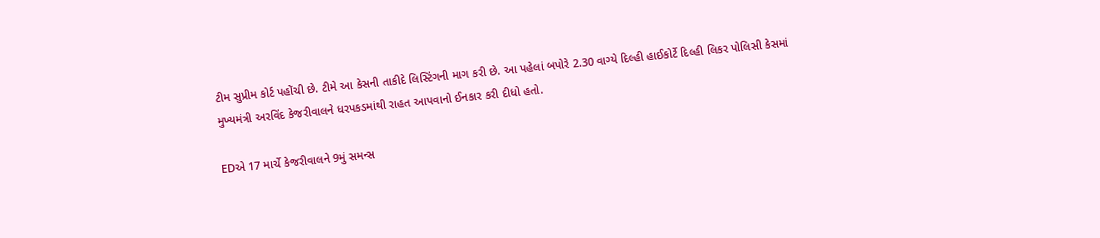ટીમ સુપ્રીમ કોર્ટ પહોંચી છે. ટીમે આ કેસની તાકીદે લિસ્ટિંગની માગ કરી છે. આ પહેલાં બપોરે 2.30 વાગ્યે દિલ્હી હાઈકોર્ટે દિલ્હી લિકર પોલિસી કેસમાં મુખ્યમંત્રી અરવિંદ કેજરીવાલને ધરપકડમાંથી રાહત આપવાનો ઈનકાર કરી દીધો હતો.

EDએ 17 માર્ચે કેજરીવાલને 9મું સમન્સ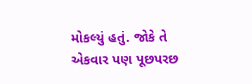મોકલ્યું હતું. જોકે તે એકવાર પણ પૂછપરછ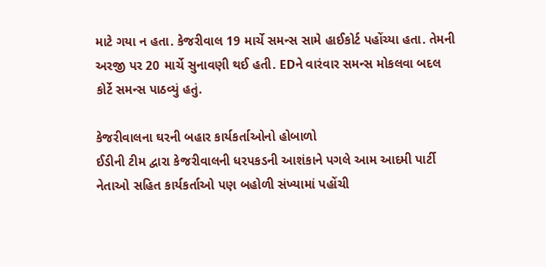માટે ગયા ન હતા. કેજરીવાલ 19 માર્ચે સમન્સ સામે હાઈકોર્ટ પહોંચ્યા હતા. તેમની અરજી પર 20 માર્ચે સુનાવણી થઈ હતી. EDને વારંવાર સમન્સ મોકલવા બદલ કોર્ટે સમન્સ પાઠવ્યું હતું.

કેજરીવાલના ઘરની બહાર કાર્યકર્તાઓનો હોબાળો
ઈડીની ટીમ દ્વારા કેજરીવાલની ધરપકડની આશંકાને પગલે આમ આદમી પાર્ટી નેતાઓ સહિત કાર્યકર્તાઓ પણ બહોળી સંખ્યામાં પહોંચી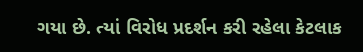ગયા છે. ત્યાં વિરોધ પ્રદર્શન કરી રહેલા કેટલાક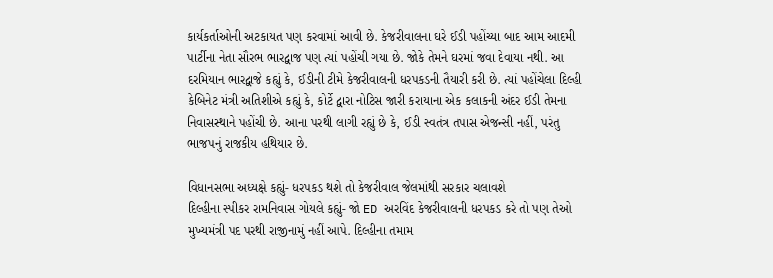કાર્યકર્તાઓની અટકાયત પણ કરવામાં આવી છે. કેજરીવાલના ઘરે ઈડી પહોંચ્યા બાદ આમ આદમી પાર્ટીના નેતા સૌરભ ભારદ્વાજ પણ ત્યાં પહોંચી ગયા છે. જોકે તેમને ઘરમાં જવા દેવાયા નથી. આ દરમિયાન ભારદ્વાજે કહ્યું કે, ઈડીની ટીમે કેજરીવાલની ધરપકડની તૈયારી કરી છે. ત્યાં પહોંચેલા દિલ્હી કેબિનેટ મંત્રી અતિશીએ કહ્યું કે, કોર્ટે દ્વારા નોટિસ જારી કરાયાના એક કલાકની અંદર ઈડી તેમના નિવાસસ્થાને પહોંચી છે. આના પરથી લાગી રહ્યું છે કે, ઈડી સ્વતંત્ર તપાસ એજન્સી નહીં, પરંતુ ભાજપનું રાજકીય હથિયાર છે.

વિધાનસભા અધ્યક્ષે કહ્યું- ધરપકડ થશે તો કેજરીવાલ જેલમાંથી સરકાર ચલાવશે
દિલ્હીના સ્પીકર રામનિવાસ ગોયલે કહ્યું- જો ED અરવિંદ કેજરીવાલની ધરપકડ કરે તો પણ તેઓ મુખ્યમંત્રી પદ પરથી રાજીનામું નહીં આપે. દિલ્હીના તમામ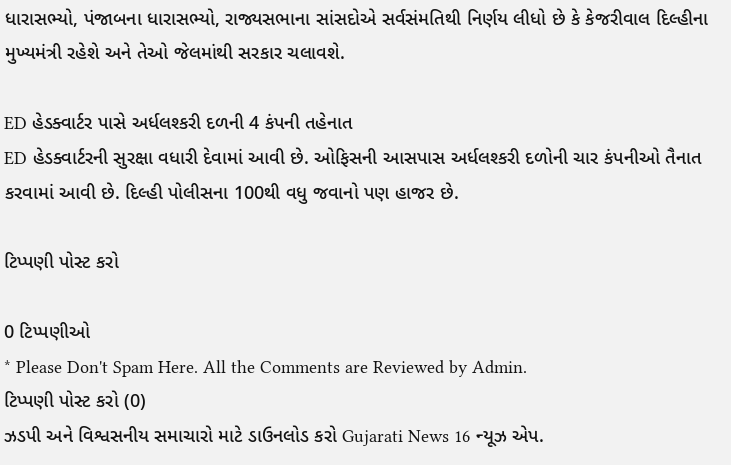ધારાસભ્યો, પંજાબના ધારાસભ્યો, રાજ્યસભાના સાંસદોએ સર્વસંમતિથી નિર્ણય લીધો છે કે કેજરીવાલ દિલ્હીના મુખ્યમંત્રી રહેશે અને તેઓ જેલમાંથી સરકાર ચલાવશે.

ED હેડક્વાર્ટર પાસે અર્ધલશ્કરી દળની 4 કંપની તહેનાત
ED હેડક્વાર્ટરની સુરક્ષા વધારી દેવામાં આવી છે. ઓફિસની આસપાસ અર્ધલશ્કરી દળોની ચાર કંપનીઓ તૈનાત કરવામાં આવી છે. દિલ્હી પોલીસના 100થી વધુ જવાનો પણ હાજર છે.

ટિપ્પણી પોસ્ટ કરો

0 ટિપ્પણીઓ
* Please Don't Spam Here. All the Comments are Reviewed by Admin.
ટિપ્પણી પોસ્ટ કરો (0)
ઝડપી અને વિશ્વસનીય સમાચારો માટે ડાઉનલોડ કરો Gujarati News 16 ન્યૂઝ એપ.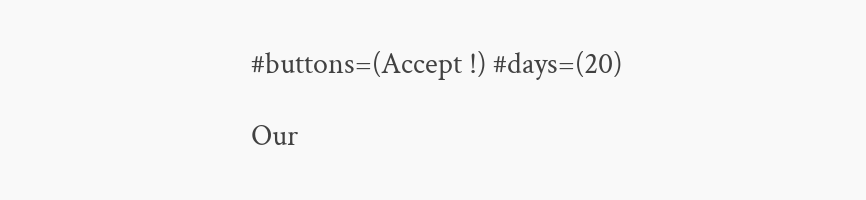#buttons=(Accept !) #days=(20)

Our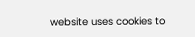website uses cookies to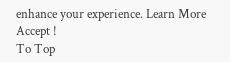enhance your experience. Learn More
Accept !
To Top